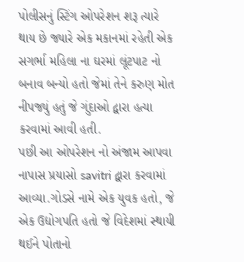પોલીસનું સ્ટિંગ ઓપરેશન શરૂ ત્યારે થાય છે જ્યારે એક મકાનમાં રહેતી એક સગર્ભા મહિલા ના ઘરમાં લૂંટપાટ નો બનાવ બન્યો હતો જેમાં તેને કરુણ મોત નીપજ્યું હતું જે ગુંદાઓ દ્વારા હત્યા કરવામાં આવી હતી.
પછી આ ઓપરેશન નો અંજામ આપવા નાપાસ પ્રયાસો savitri દ્વારા કરવામાં આવ્યા.ગોડસે નામે એક યુવક હતો, જે એક ઉદ્યોગપતિ હતો જે વિદેશમાં સ્થાયી થઈને પોતાનો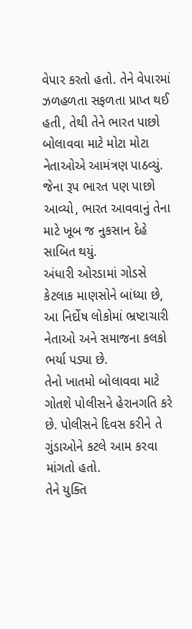વેપાર કરતો હતો. તેને વેપારમાં ઝળહળતા સફળતા પ્રાપ્ત થઈ હતી, તેથી તેને ભારત પાછો બોલાવવા માટે મોટા મોટા નેતાઓએ આમંત્રણ પાઠવ્યું.
જેના રૂપ ભારત પણ પાછો આવ્યો, ભારત આવવાનું તેના માટે ખૂબ જ નુકસાન દેહે સાબિત થયું.
અંધારી ઓરડામાં ગોડસે કેટલાક માણસોને બાંધ્યા છે, આ નિર્દોષ લોકોમાં ભ્રષ્ટાચારી નેતાઓ અને સમાજના કલકો ભર્યા પડ્યા છે.
તેનો ખાતમો બોલાવવા માટે ગોતશે પોલીસને હેરાનગતિ કરે છે. પોલીસને દિવસ કરીને તે ગુંડાઓને કટલે આમ કરવા માંગતો હતો.
તેને યુક્તિ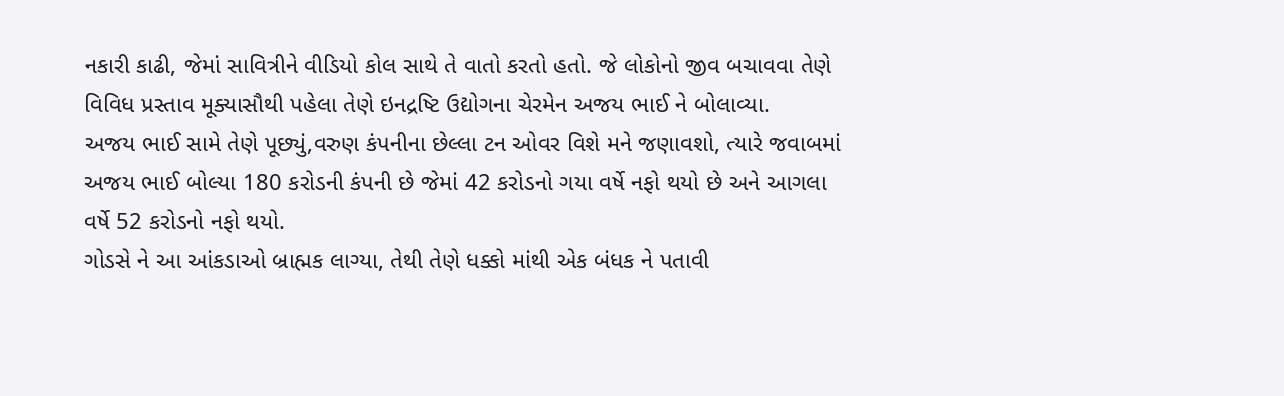નકારી કાઢી, જેમાં સાવિત્રીને વીડિયો કોલ સાથે તે વાતો કરતો હતો. જે લોકોનો જીવ બચાવવા તેણે વિવિધ પ્રસ્તાવ મૂક્યાસૌથી પહેલા તેણે ઇનદ્રષ્ટિ ઉદ્યોગના ચેરમેન અજય ભાઈ ને બોલાવ્યા.
અજય ભાઈ સામે તેણે પૂછ્યું,વરુણ કંપનીના છેલ્લા ટન ઓવર વિશે મને જણાવશો, ત્યારે જવાબમાં અજય ભાઈ બોલ્યા 180 કરોડની કંપની છે જેમાં 42 કરોડનો ગયા વર્ષે નફો થયો છે અને આગલા વર્ષે 52 કરોડનો નફો થયો.
ગોડસે ને આ આંકડાઓ બ્રાહ્મક લાગ્યા, તેથી તેણે ધક્કો માંથી એક બંધક ને પતાવી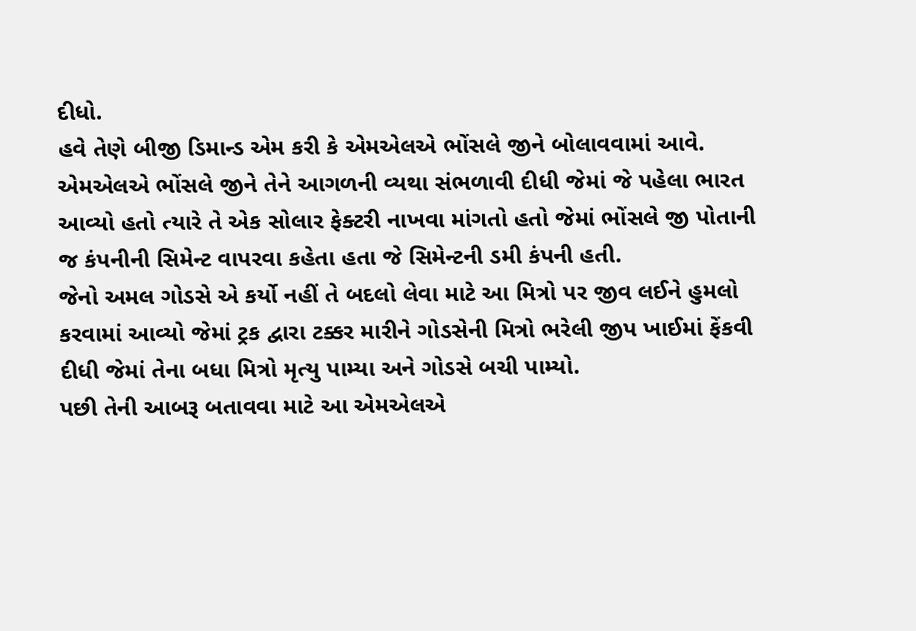દીધો.
હવે તેણે બીજી ડિમાન્ડ એમ કરી કે એમએલએ ભોંસલે જીને બોલાવવામાં આવે. એમએલએ ભોંસલે જીને તેને આગળની વ્યથા સંભળાવી દીધી જેમાં જે પહેલા ભારત આવ્યો હતો ત્યારે તે એક સોલાર ફેક્ટરી નાખવા માંગતો હતો જેમાં ભોંસલે જી પોતાની જ કંપનીની સિમેન્ટ વાપરવા કહેતા હતા જે સિમેન્ટની ડમી કંપની હતી.
જેનો અમલ ગોડસે એ કર્યો નહીં તે બદલો લેવા માટે આ મિત્રો પર જીવ લઈને હુમલો કરવામાં આવ્યો જેમાં ટ્રક દ્વારા ટક્કર મારીને ગોડસેની મિત્રો ભરેલી જીપ ખાઈમાં ફેંકવી દીધી જેમાં તેના બધા મિત્રો મૃત્યુ પામ્યા અને ગોડસે બચી પામ્યો.
પછી તેની આબરૂ બતાવવા માટે આ એમએલએ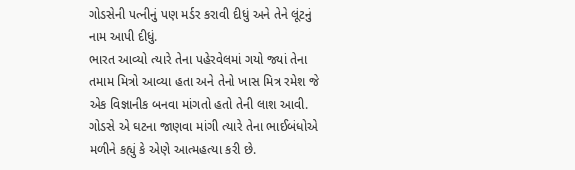ગોડસેની પત્નીનું પણ મર્ડર કરાવી દીધું અને તેને લૂંટનું નામ આપી દીધું.
ભારત આવ્યો ત્યારે તેના પહેરવેલમાં ગયો જ્યાં તેના તમામ મિત્રો આવ્યા હતા અને તેનો ખાસ મિત્ર રમેશ જે એક વિજ્ઞાનીક બનવા માંગતો હતો તેની લાશ આવી. ગોડસે એ ઘટના જાણવા માંગી ત્યારે તેના ભાઈબંધોએ મળીને કહ્યું કે એણે આત્મહત્યા કરી છે.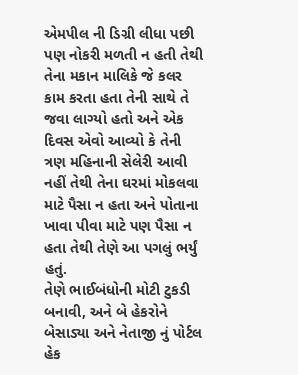એમપીલ ની ડિગ્રી લીધા પછી પણ નોકરી મળતી ન હતી તેથી તેના મકાન માલિકે જે કલર કામ કરતા હતા તેની સાથે તે જવા લાગ્યો હતો અને એક દિવસ એવો આવ્યો કે તેની ત્રણ મહિનાની સેલેરી આવી નહીં તેથી તેના ઘરમાં મોકલવા માટે પૈસા ન હતા અને પોતાના ખાવા પીવા માટે પણ પૈસા ન હતા તેથી તેણે આ પગલું ભર્યું હતું.
તેણે ભાઈબંધોની મોટી ટુકડી બનાવી, અને બે હેકરોને બેસાડ્યા અને નેતાજી નું પોર્ટલ હેક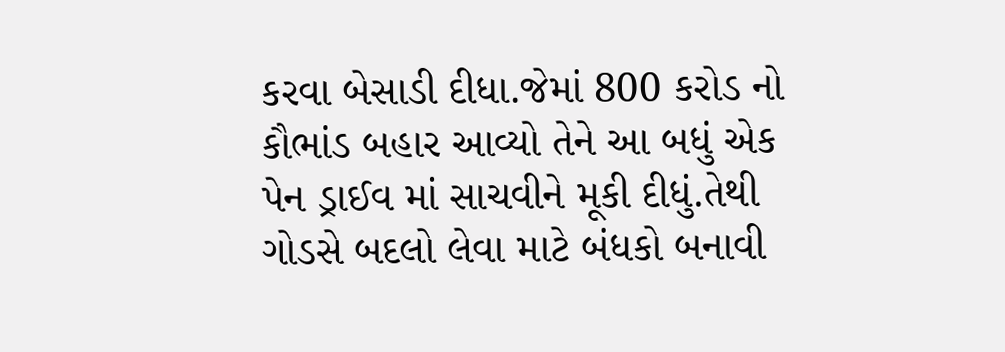કરવા બેસાડી દીધા.જેમાં 800 કરોડ નો કૌભાંડ બહાર આવ્યો તેને આ બધું એક પેન ડ્રાઈવ માં સાચવીને મૂકી દીધું.તેથી ગોડસે બદલો લેવા માટે બંધકો બનાવી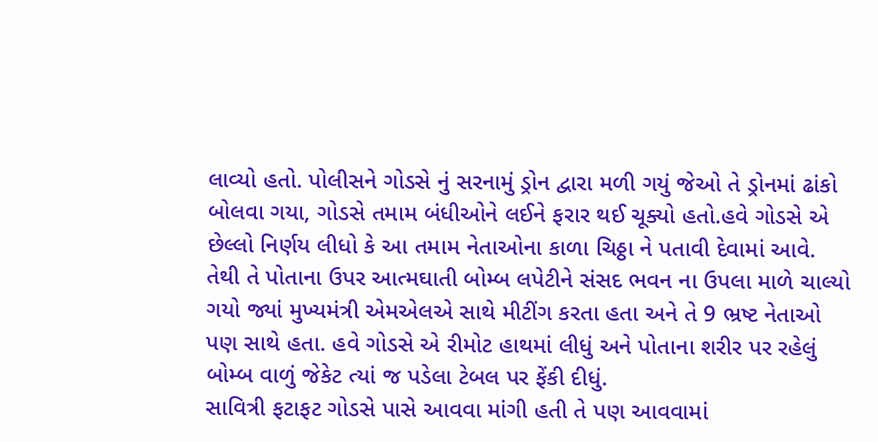લાવ્યો હતો. પોલીસને ગોડસે નું સરનામું ડ્રોન દ્વારા મળી ગયું જેઓ તે ડ્રોનમાં ઢાંકો બોલવા ગયા, ગોડસે તમામ બંધીઓને લઈને ફરાર થઈ ચૂક્યો હતો.હવે ગોડસે એ છેલ્લો નિર્ણય લીધો કે આ તમામ નેતાઓના કાળા ચિઠ્ઠા ને પતાવી દેવામાં આવે.
તેથી તે પોતાના ઉપર આત્મઘાતી બોમ્બ લપેટીને સંસદ ભવન ના ઉપલા માળે ચાલ્યો ગયો જ્યાં મુખ્યમંત્રી એમએલએ સાથે મીટીંગ કરતા હતા અને તે 9 ભ્રષ્ટ નેતાઓ પણ સાથે હતા. હવે ગોડસે એ રીમોટ હાથમાં લીધું અને પોતાના શરીર પર રહેલું બોમ્બ વાળું જેકેટ ત્યાં જ પડેલા ટેબલ પર ફેંકી દીધું.
સાવિત્રી ફટાફટ ગોડસે પાસે આવવા માંગી હતી તે પણ આવવામાં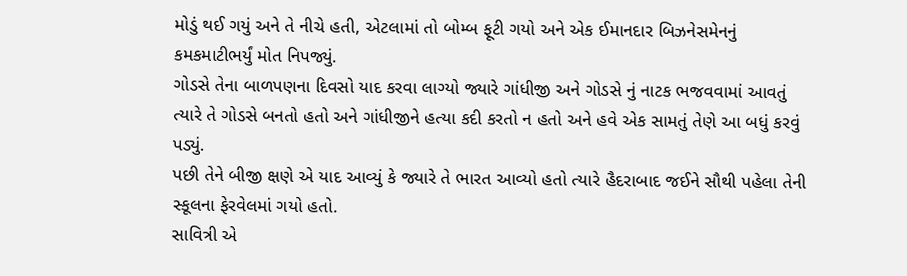મોડું થઈ ગયું અને તે નીચે હતી, એટલામાં તો બોમ્બ ફૂટી ગયો અને એક ઈમાનદાર બિઝનેસમેનનું કમકમાટીભર્યું મોત નિપજ્યું.
ગોડસે તેના બાળપણના દિવસો યાદ કરવા લાગ્યો જ્યારે ગાંધીજી અને ગોડસે નું નાટક ભજવવામાં આવતું ત્યારે તે ગોડસે બનતો હતો અને ગાંધીજીને હત્યા કદી કરતો ન હતો અને હવે એક સામતું તેણે આ બધું કરવું પડ્યું.
પછી તેને બીજી ક્ષણે એ યાદ આવ્યું કે જ્યારે તે ભારત આવ્યો હતો ત્યારે હૈદરાબાદ જઈને સૌથી પહેલા તેની સ્કૂલના ફેરવેલમાં ગયો હતો.
સાવિત્રી એ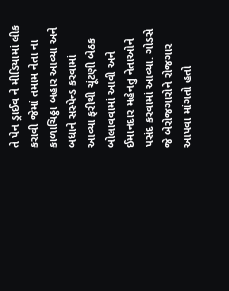તે પેન ડ્રાઈવ ને મીડિયામાં લીક કરાવી જેમાં તમામ નેતા ના કાળાચિઠ્ઠા બહાર આવ્યા અને બધાને સસ્પેન્ડ કરવામાં આવ્યા ફરીથી ચૂંટણી બેઠક બોલાવવામાં આવી અને ઈમાનદાર મહેનતુ નેતાઓને પસંદ કરવામાં આવ્યા. ગોડસે જે બેરોજગારોને રોજગાર આપવા માંગતો હતો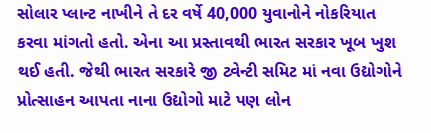સોલાર પ્લાન્ટ નાખીને તે દર વર્ષે 40,000 યુવાનોને નોકરિયાત કરવા માંગતો હતો. એના આ પ્રસ્તાવથી ભારત સરકાર ખૂબ ખુશ થઈ હતી. જેથી ભારત સરકારે જી ટ્વેન્ટી સમિટ માં નવા ઉદ્યોગોને પ્રોત્સાહન આપતા નાના ઉદ્યોગો માટે પણ લોન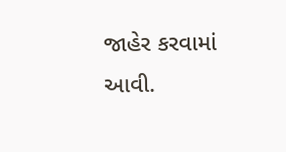જાહેર કરવામાં આવી.